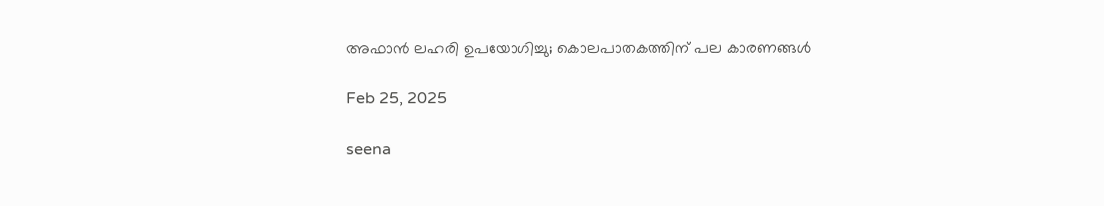അഫാന്‍ ലഹരി ഉപയോഗിച്ചു; കൊലപാതകത്തിന് പല കാരണങ്ങള്‍

Feb 25, 2025

seena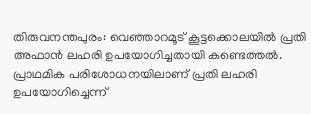തിരുവനന്തപുരം: വെഞ്ഞാറമൂട് കൂട്ടക്കൊലയില്‍ പ്രതി അഫാന്‍ ലഹരി ഉപയോഗിച്ചതായി കണ്ടെത്തല്‍. പ്രാഥമിക പരിശോധനയിലാണ് പ്രതി ലഹരി ഉപയോഗിച്ചെന്ന്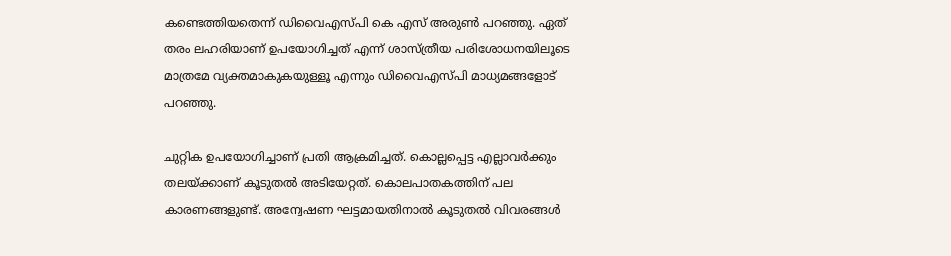കണ്ടെത്തിയതെന്ന് ഡിവൈഎസ്പി കെ എസ് അരുണ്‍ പറഞ്ഞു. ഏത് തരം ലഹരിയാണ് ഉപയോഗിച്ചത് എന്ന് ശാസ്ത്രീയ പരിശോധനയിലൂടെ മാത്രമേ വ്യക്തമാകുകയുള്ളൂ എന്നും ഡിവൈഎസ്പി മാധ്യമങ്ങളോട് പറഞ്ഞു.

ചുറ്റിക ഉപയോഗിച്ചാണ് പ്രതി ആക്രമിച്ചത്. കൊല്ലപ്പെട്ട എല്ലാവര്‍ക്കും തലയ്ക്കാണ് കൂടുതല്‍ അടിയേറ്റത്. കൊലപാതകത്തിന് പല കാരണങ്ങളുണ്ട്. അന്വേഷണ ഘട്ടമായതിനാല്‍ കൂടുതല്‍ വിവരങ്ങള്‍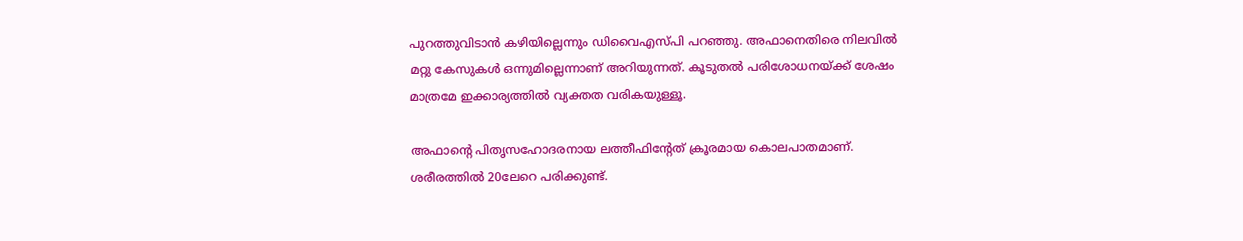പുറത്തുവിടാന്‍ കഴിയില്ലെന്നും ഡിവൈഎസ്പി പറഞ്ഞു. അഫാനെതിരെ നിലവില്‍ മറ്റു കേസുകള്‍ ഒന്നുമില്ലെന്നാണ് അറിയുന്നത്. കൂടുതല്‍ പരിശോധനയ്ക്ക് ശേഷം മാത്രമേ ഇക്കാര്യത്തില്‍ വ്യക്തത വരികയുള്ളൂ.

അഫാന്റെ പിതൃസഹോദരനായ ലത്തീഫിന്റേത് ക്രൂരമായ കൊലപാതമാണ്. ശരീരത്തില്‍ 20ലേറെ പരിക്കുണ്ട്.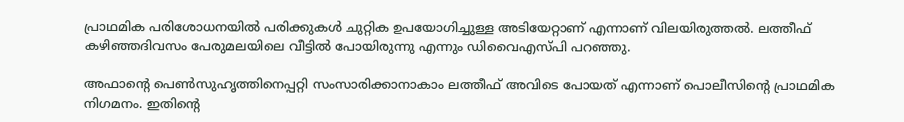പ്രാഥമിക പരിശോധനയില്‍ പരിക്കുകള്‍ ചുറ്റിക ഉപയോഗിച്ചുള്ള അടിയേറ്റാണ് എന്നാണ് വിലയിരുത്തല്‍. ലത്തീഫ് കഴിഞ്ഞദിവസം പേരുമലയിലെ വീട്ടില്‍ പോയിരുന്നു എന്നും ഡിവൈഎസ്പി പറഞ്ഞു.

അഫാന്റെ പെണ്‍സുഹൃത്തിനെപ്പറ്റി സംസാരിക്കാനാകാം ലത്തീഫ് അവിടെ പോയത് എന്നാണ് പൊലീസിന്റെ പ്രാഥമിക നിഗമനം. ഇതിന്റെ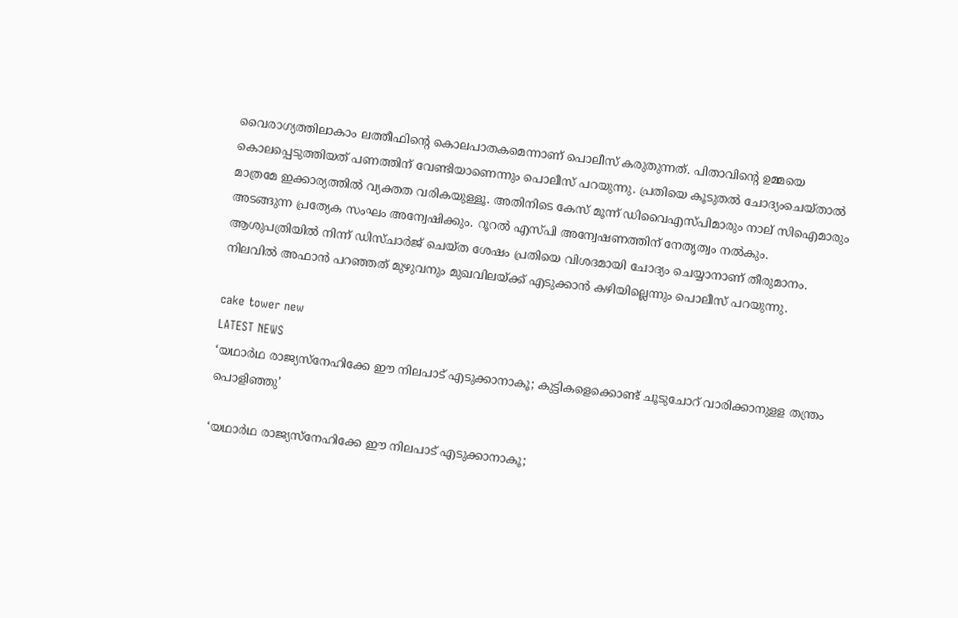വൈരാഗ്യത്തിലാകാം ലത്തീഫിന്റെ കൊലപാതകമെന്നാണ് പൊലീസ് കരുതുന്നത്. പിതാവിന്റെ ഉമ്മയെ കൊലപ്പെടുത്തിയത് പണത്തിന് വേണ്ടിയാണെന്നും പൊലീസ് പറയുന്നു. പ്രതിയെ കൂടുതല്‍ ചോദ്യംചെയ്താല്‍ മാത്രമേ ഇക്കാര്യത്തില്‍ വ്യക്തത വരികയുള്ളൂ. അതിനിടെ കേസ് മൂന്ന് ഡിവൈഎസ്പിമാരും നാല് സിഐമാരും അടങ്ങുന്ന പ്രത്യേക സംഘം അന്വേഷിക്കും. റൂറല്‍ എസ്പി അന്വേഷണത്തിന് നേതൃത്വം നല്‍കും. ആശുപത്രിയില്‍ നിന്ന് ഡിസ്ചാര്‍ജ് ചെയ്ത ശേഷം പ്രതിയെ വിശദമായി ചോദ്യം ചെയ്യാനാണ് തീരുമാനം. നിലവില്‍ അഫാന്‍ പറഞ്ഞത് മുഴുവനും മുഖവിലയ്ക്ക് എടുക്കാന്‍ കഴിയില്ലെന്നും പൊലീസ് പറയുന്നു.

cake tower new
LATEST NEWS
‘യഥാര്‍ഥ രാജ്യസ്‌നേഹിക്കേ ഈ നിലപാട് എടുക്കാനാകൂ; കുട്ടികളെക്കൊണ്ട് ചൂടുചോറ് വാരിക്കാനുളള തന്ത്രം പൊളിഞ്ഞു’

‘യഥാര്‍ഥ രാജ്യസ്‌നേഹിക്കേ ഈ നിലപാട് എടുക്കാനാകൂ;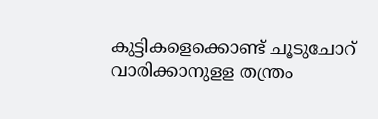കുട്ടികളെക്കൊണ്ട് ചൂടുചോറ് വാരിക്കാനുളള തന്ത്രം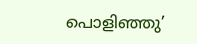പൊളിഞ്ഞു’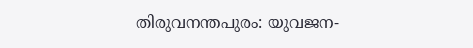തിരുവനന്തപുരം: യുവജന-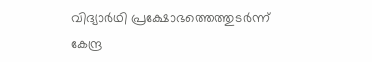വിദ്യാര്‍ഥി പ്രക്ഷോഭത്തെത്തുടര്‍ന്ന് കേന്ദ്ര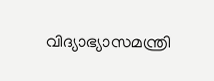വിദ്യാഭ്യാസമന്ത്രി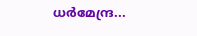ധര്‍മേന്ദ്ര...